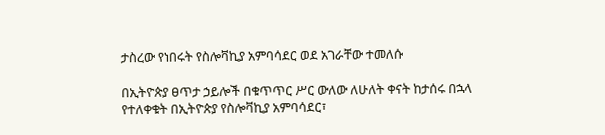ታስረው የነበሩት የስሎቫኪያ አምባሳደር ወደ አገራቸው ተመለሱ

በኢትዮጵያ ፀጥታ ኃይሎች በቁጥጥር ሥር ውለው ለሁለት ቀናት ከታሰሩ በኋላ የተለቀቁት በኢትዮጵያ የስሎቫኪያ አምባሳደር፣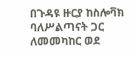በጉዳዩ ዙርያ ከስሎቫክ ባለሥልጣናት ጋር ለመመካከር ወደ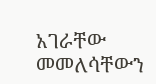አገራቸው መመለሳቸውን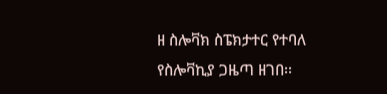ዘ ስሎቫክ ስፔክታተር የተባለ የስሎቫኪያ ጋዜጣ ዘገበ፡፡